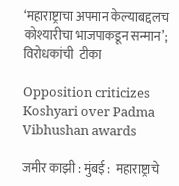‘महाराष्ट्राचा अपमान केल्याबद्दलच कोश्यारीचा भाजपाकडून सन्मान’; विरोधकांची  टीका

Opposition criticizes Koshyari over Padma Vibhushan awards

जमीर काझी : मुंबई :  महाराष्ट्राचे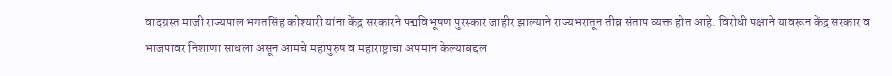वादग्रस्त माजी राज्यपाल भगतसिंह कोश्यारी यांना केंद्र सरकारने पद्मविभूषण पुरस्कार जाहीर झाल्याने राज्यभरातून तीव्र संताप व्यक्त होत आहे. विरोधी पक्षाने यावरून केंद्र सरकार व भाजपावर निशाणा साधला असून आमचे महापुरुष व महाराष्ट्राचा अपमान केल्याबद्दल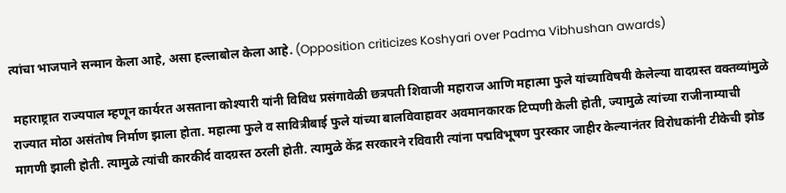त्यांचा भाजपाने सन्मान केला आहे, असा हल्लाबोल केला आहे. (Opposition criticizes Koshyari over Padma Vibhushan awards)

 महाराष्ट्रात राज्यपाल म्हणून कार्यरत असताना कोश्यारी यांनी विविध प्रसंगावेळी छत्रपती शिवाजी महाराज आणि महात्मा फुले यांच्याविषयी केलेल्या वादग्रस्त वक्तव्यांमुळे राज्यात मोठा असंतोष निर्माण झाला होता. महात्मा फुले व सावित्रीबाई फुले यांच्या बालविवाहावर अवमानकारक टिप्पणी केली होती, ज्यामुळे त्यांच्या राजीनाम्याची मागणी झाली होती. त्यामुळे त्यांची कारकीर्द वादग्रस्त ठरली होती. त्यामुळे केंद्र सरकारने रविवारी त्यांना पद्मविभूषण पुरस्कार जाहीर केल्यानंतर विरोधकांनी टीकेची झोड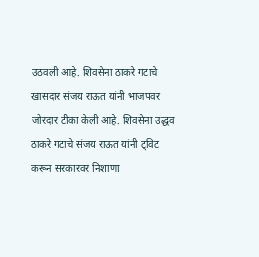उठवली आहे. शिवसेना ठाकरे गटाचे खासदार संजय राऊत यांनी भाजपवर जोरदार टीका केली आहे. शिवसेना उद्धव ठाकरे गटाचे संजय राऊत यांनी ट्विट करून सरकारवर निशाणा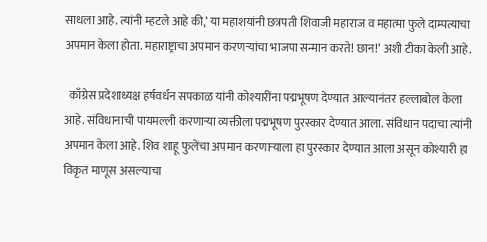साधला आहे. त्यांनी म्हटले आहे की,’ या महाशयांनी छत्रपती शिवाजी महाराज व महात्मा फुले दाम्पत्याचा अपमान केला होता. महाराष्ट्राचा अपमान करणऱ्यांचा भाजपा सन्मान करते! छान!’ अशी टीका केली आहे.

  काँग्रेस प्रदेशाध्यक्ष हर्षवर्धन सपकाळ यांनी कोश्यारींना पद्मभूषण देण्यात आल्यानंतर हल्लाबोल केला आहे. संविधानाची पायमल्ली करणाऱ्या व्यक्तीला पद्मभूषण पुरस्कार देण्यात आला. संविधान पदाचा त्यांनी अपमान केला आहे. शिव शाहू फुलेंचा अपमान करणाऱ्याला हा पुरस्कार देण्यात आला असून कोश्यारी हा विकृत माणूस असल्याचा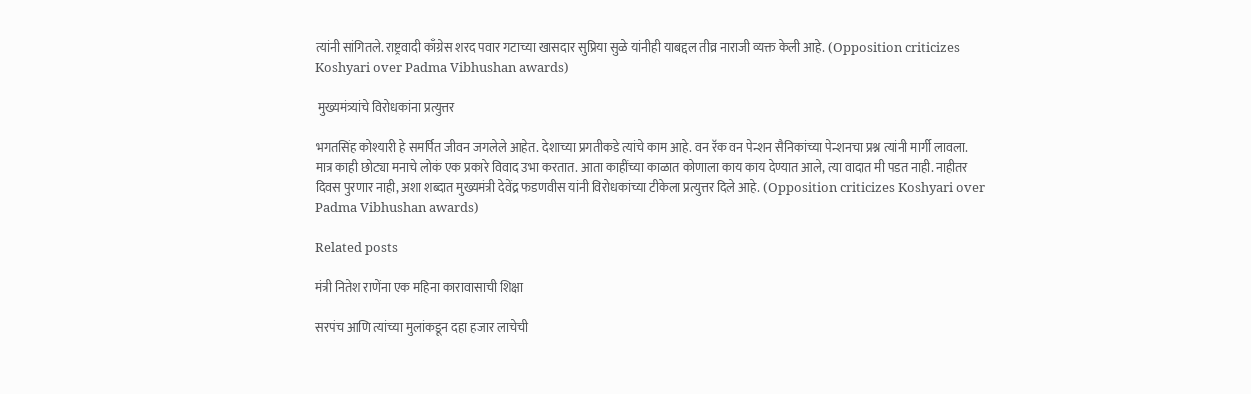त्यांनी सांगितले. राष्ट्रवादी काँग्रेस शरद पवार गटाच्या खासदार सुप्रिया सुळे यांनीही याबद्दल तीव्र नाराजी व्यक्त केली आहे. (Opposition criticizes Koshyari over Padma Vibhushan awards)

 मुख्यमंत्र्यांचे विरोधकांना प्रत्युत्तर

भगतसिंह कोश्यारी हे समर्पित जीवन जगलेले आहेत. देशाच्या प्रगतीकडे त्यांचे काम आहे. वन रॅक वन पेन्शन सैनिकांच्या पेन्शनचा प्रश्न त्यांनी मार्गी लावला. मात्र काही छोट्या मनाचे लोकं एक प्रकारे विवाद उभा करतात. आता काहींच्या काळात कोणाला काय काय देण्यात आले, त्या वादात मी पडत नाही. नाहीतर दिवस पुरणार नाही, अशा शब्दात मुख्यमंत्री देवेंद्र फडणवीस यांनी विरोधकांच्या टीकेला प्रत्युत्तर दिले आहे. (Opposition criticizes Koshyari over Padma Vibhushan awards)

Related posts

मंत्री नितेश राणेंना एक महिना कारावासाची शिक्षा

सरपंच आणि त्यांच्या मुलांकडून दहा हजार लाचेची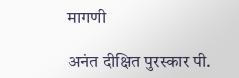मागणी

अनंत दीक्षित पुरस्कार पी.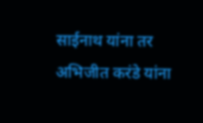साईनाथ यांना तर अभिजीत करंडे यांना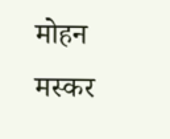मोहन मस्कर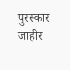पुरस्कार जाहीर